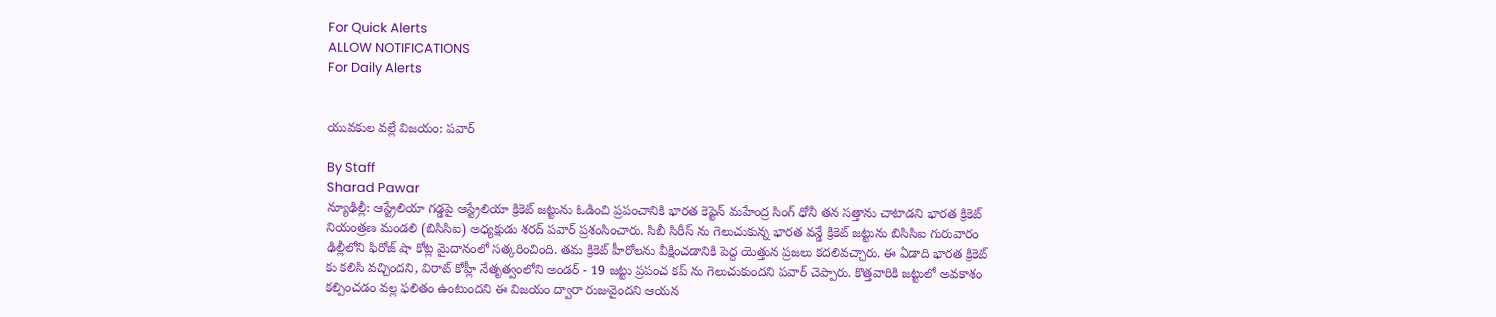For Quick Alerts
ALLOW NOTIFICATIONS
For Daily Alerts


యువకుల వల్లే విజయం: పవార్

By Staff
Sharad Pawar
న్యూఢిల్లీ: ఆస్ట్రేలియా గడ్డపై ఆస్ట్రేలియా క్రికెట్ జట్టును ఓడించి ప్రపంచానికి భారత కెప్టెన్ మహేంద్ర సింగ్ ధోనీ తన సత్తాను చాటాడని భారత క్రికెట్ నియంత్రణ మండలి (బిసిసిఐ) అధ్యక్షుడు శరద్ పవార్ ప్రశంసించారు. సిబీ సిరీస్ ను గెలుచుకున్న భారత వన్డే క్రికెట్ జట్టును బిసిసిఐ గురువారం ఢిల్లీలోని ఫిరోజ్ షా కోట్ల మైదానంలో సత్కరించింది. తమ క్రికెట్ హీరోలను వీక్షించడానికి పెద్ద యెత్తున ప్రజలు కదలివచ్చారు. ఈ ఏడాది భారత క్రికెట్ కు కలిసి వచ్చిందని, విరాట్ కోహ్లీ నేతృత్వంలోని అండర్ - 19 జట్టు ప్రపంచ కప్ ను గెలుచుకుందని పవార్ చెప్పారు. కొత్తవారికి జట్టులో అవకాశం కల్పించడం వల్ల ఫలితం ఉంటుందని ఈ విజయం ద్వారా రుజువైందని ఆయన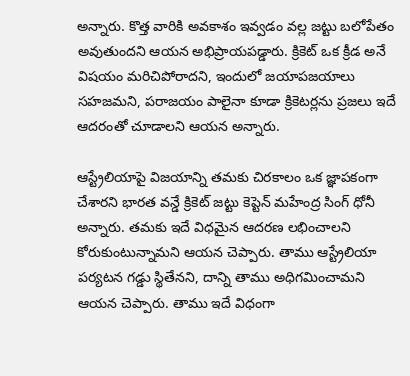అన్నారు. కొత్త వారికి అవకాశం ఇవ్వడం వల్ల జట్టు బలోపేతం అవుతుందని ఆయన అభిప్రాయపడ్డారు. క్రికెట్ ఒక క్రీడ అనే విషయం మరిచిపోరాదని, ఇందులో జయాపజయాలు సహజమని, పరాజయం పాలైనా కూడా క్రికెటర్లను ప్రజలు ఇదే ఆదరంతో చూడాలని ఆయన అన్నారు.

ఆస్ట్రేలియాపై విజయాన్ని తమకు చిరకాలం ఒక జ్ఞాపకంగా చేశారని భారత వన్డే క్రికెట్ జట్టు కెప్టెన్ మహేంద్ర సింగ్ ధోనీ అన్నారు. తమకు ఇదే విధమైన ఆదరణ లభించాలని కోరుకుంటున్నామని ఆయన చెప్పారు. తాము ఆస్ట్రేలియా పర్యటన గడ్డు స్థితేనని, దాన్ని తాము అధిగమించామని ఆయన చెప్పారు. తాము ఇదే విధంగా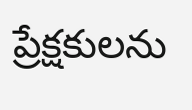ప్రేక్షకులను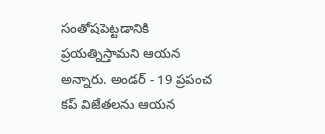సంతోషపెట్టడానికి ప్రయత్నిస్తామని ఆయన అన్నారు. అండర్ - 19 ప్రపంచ కప్ విజేతలను ఆయన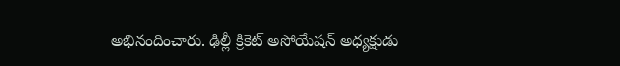అభినందించారు. ఢిల్లీ క్రికెట్ అసోయేషన్ అధ్యక్షుడు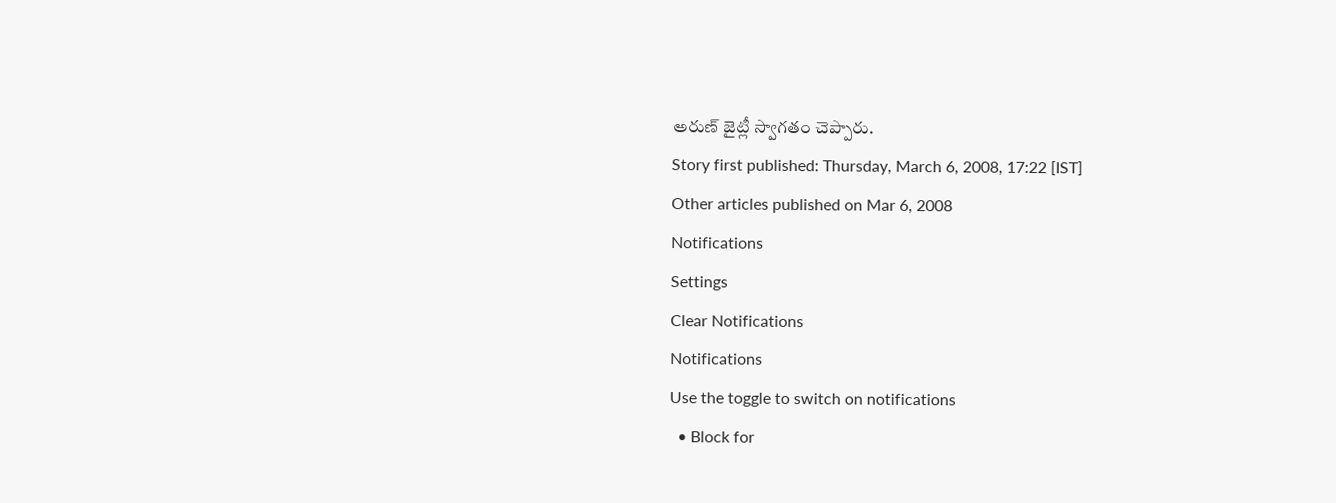అరుణ్ జైట్లీ స్వాగతం చెప్పారు.
Story first published: Thursday, March 6, 2008, 17:22 [IST]
Other articles published on Mar 6, 2008
Notifications
Settings
Clear Notifications
Notifications
Use the toggle to switch on notifications
  • Block for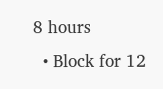8 hours
  • Block for 12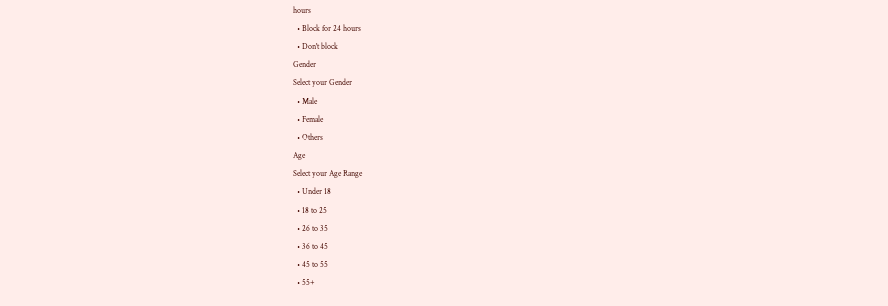hours
  • Block for 24 hours
  • Don't block
Gender
Select your Gender
  • Male
  • Female
  • Others
Age
Select your Age Range
  • Under 18
  • 18 to 25
  • 26 to 35
  • 36 to 45
  • 45 to 55
  • 55+